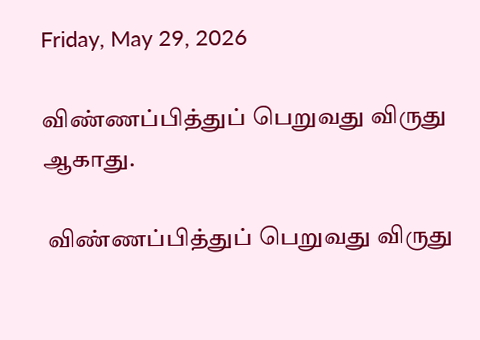Friday, May 29, 2026

விண்ணப்பித்துப் பெறுவது விருது ஆகாது.

 விண்ணப்பித்துப் பெறுவது விருது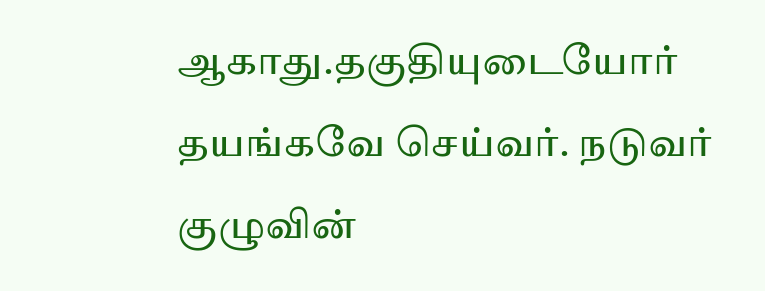ஆகாது.தகுதியுடையோர் தயங்கவே செய்வர். நடுவர் குழுவின்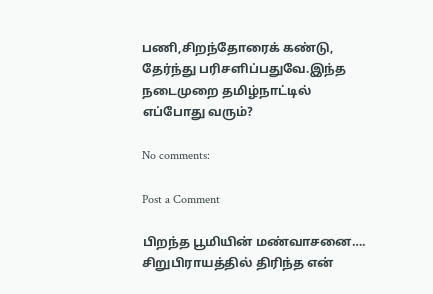பணி,சிறந்தோரைக் கண்டு, தேர்ந்து பரிசளிப்பதுவே.இந்த நடைமுறை தமிழ்நாட்டில் எப்போது வரும்?

No comments:

Post a Comment

பிறந்த பூமியின் மண்வாசனை…. சிறுபிராயத்தில் திரிந்த என்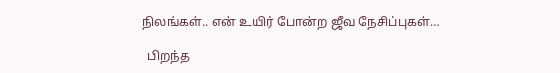நிலங்கள்.. என் உயிர் போன்ற ஜீவ நேசிப்புகள்…

  பிறந்த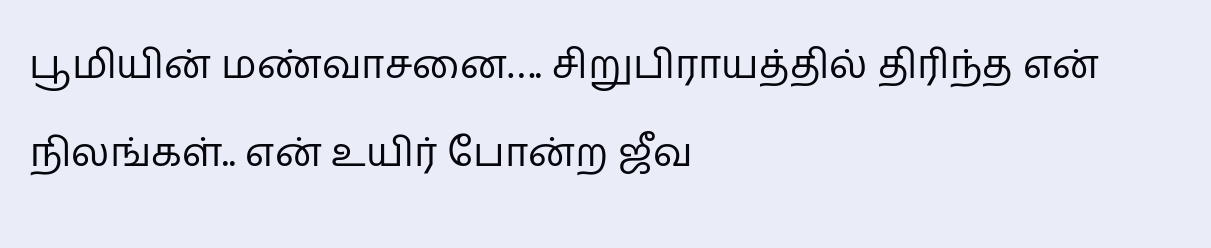பூமியின் மண்வாசனை…. சிறுபிராயத்தில் திரிந்த என் நிலங்கள்.. என் உயிர் போன்ற ஜீவ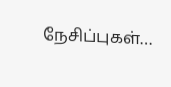நேசிப்புகள்…